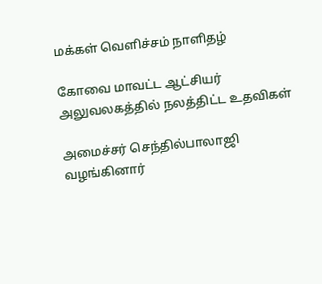மக்கள் வெளிச்சம் நாளிதழ்

கோவை மாவட்ட ஆட்சியர் அலுவலகத்தில் நலத்திட்ட உதவிகள்

அமைச்சர் செந்தில்பாலாஜி வழங்கினார்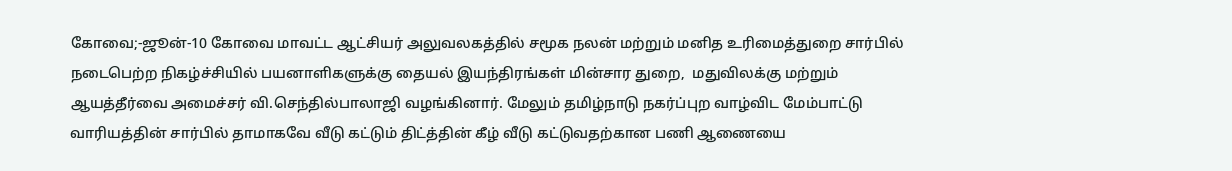கோவை;-ஜூன்-10 கோவை மாவட்ட ஆட்சியர் அலுவலகத்தில் சமூக நலன் மற்றும் மனித உரிமைத்துறை சார்பில் நடைபெற்ற நிகழ்ச்சியில் பயனாளிகளுக்கு தையல் இயந்திரங்கள் மின்சார துறை,  மதுவிலக்கு மற்றும் ஆயத்தீர்வை அமைச்சர் வி.செந்தில்பாலாஜி வழங்கினார். மேலும் தமிழ்நாடு நகர்ப்புற வாழ்விட மேம்பாட்டு வாரியத்தின் சார்பில் தாமாகவே வீடு கட்டும் திட்த்தின் கீழ் வீடு கட்டுவதற்கான பணி ஆணையை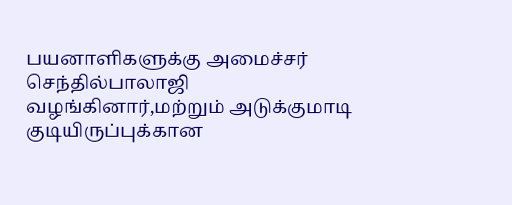பயனாளிகளுக்கு அமைச்சர் செந்தில்பாலாஜி வழங்கினார்,மற்றும் அடுக்குமாடி குடியிருப்புக்கான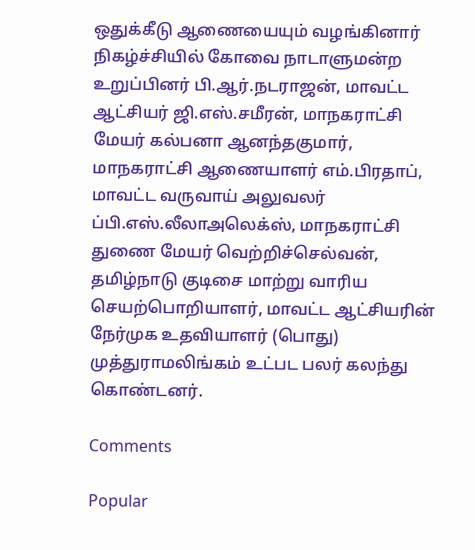ஒதுக்கீடு ஆணையையும் வழங்கினார் நிகழ்ச்சியில் கோவை நாடாளுமன்ற உறுப்பினர் பி.ஆர்.நடராஜன், மாவட்ட ஆட்சியர் ஜி.எஸ்.சமீரன், மாநகராட்சி மேயர் கல்பனா ஆனந்தகுமார், மாநகராட்சி ஆணையாளர் எம்.பிரதாப், மாவட்ட வருவாய் அலுவலர் ப்பி.எஸ்.லீலாஅலெக்ஸ், மாநகராட்சி துணை மேயர் வெற்றிச்செல்வன், தமிழ்நாடு குடிசை மாற்று வாரிய செயற்பொறியாளர், மாவட்ட ஆட்சியரின் நேர்முக உதவியாளர் (பொது) முத்துராமலிங்கம் உட்பட பலர் கலந்து கொண்டனர்.

Comments

Popular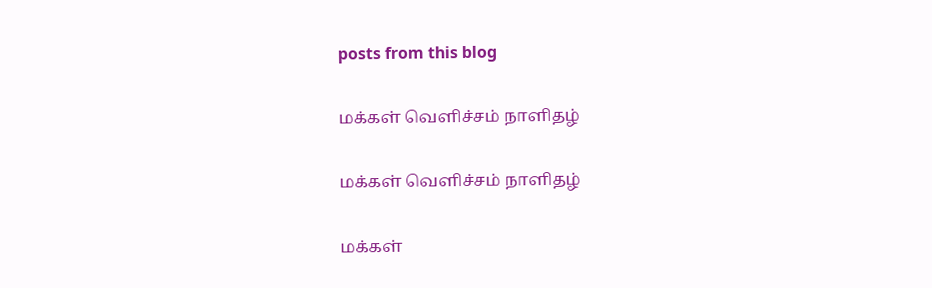posts from this blog

மக்கள் வெளிச்சம் நாளிதழ்

மக்கள் வெளிச்சம் நாளிதழ்

மக்கள்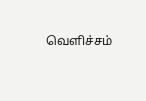வெளிச்சம்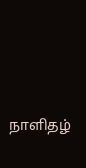நாளிதழ்